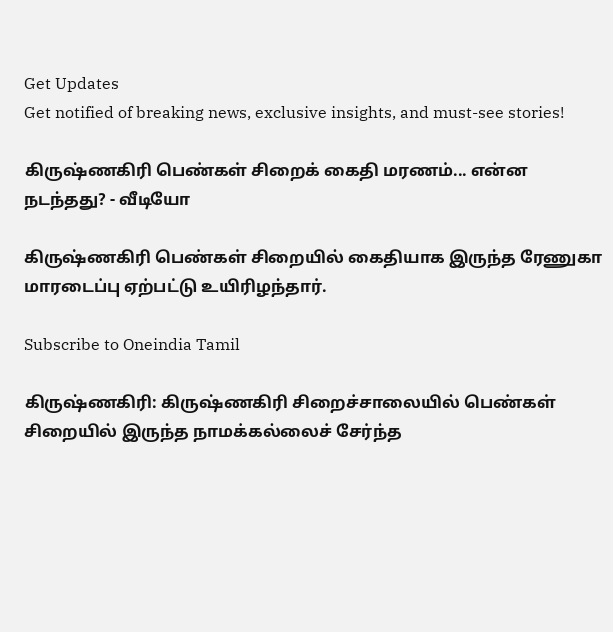Get Updates
Get notified of breaking news, exclusive insights, and must-see stories!

கிருஷ்ணகிரி பெண்கள் சிறைக் கைதி மரணம்... என்ன நடந்தது? - வீடியோ

கிருஷ்ணகிரி பெண்கள் சிறையில் கைதியாக இருந்த ரேணுகா மாரடைப்பு ஏற்பட்டு உயிரிழந்தார்.

Subscribe to Oneindia Tamil

கிருஷ்ணகிரி: கிருஷ்ணகிரி சிறைச்சாலையில் பெண்கள் சிறையில் இருந்த நாமக்கல்லைச் சேர்ந்த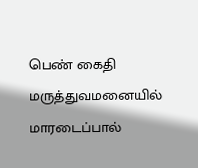பெண் கைதி மருத்துவமனையில் மாரடைப்பால்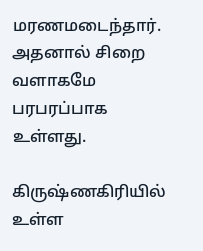மரணமடைந்தார். அதனால் சிறை வளாகமே பரபரப்பாக உள்ளது.

கிருஷ்ணகிரியில் உள்ள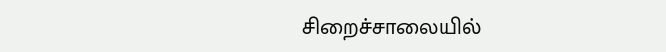சிறைச்சாலையில்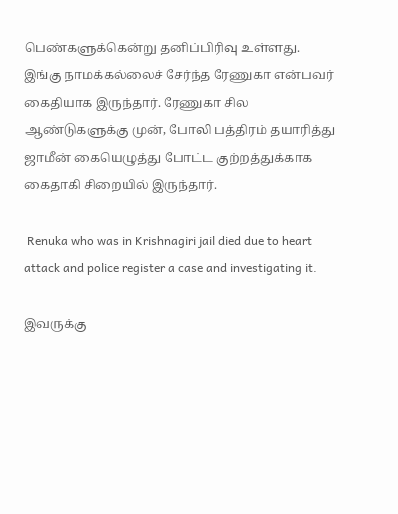பெண்களுக்கென்று தனிப்பிரிவு உள்ளது. இங்கு நாமக்கல்லைச் சேர்ந்த ரேணுகா என்பவர் கைதியாக இருந்தார். ரேணுகா சில ஆண்டுகளுக்கு முன், போலி பத்திரம் தயாரித்து ஜாமீன் கையெழுத்து போட்ட குற்றத்துக்காக கைதாகி சிறையில் இருந்தார்.

 Renuka who was in Krishnagiri jail died due to heart attack and police register a case and investigating it.

இவருக்கு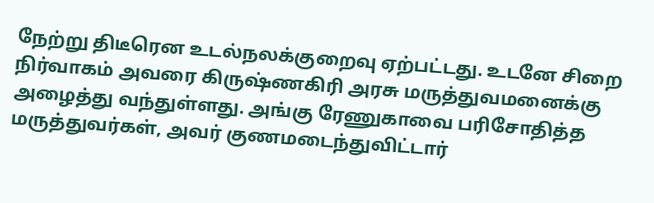நேற்று திடீரென உடல்நலக்குறைவு ஏற்பட்டது. உடனே சிறை நிர்வாகம் அவரை கிருஷ்ணகிரி அரசு மருத்துவமனைக்கு அழைத்து வந்துள்ளது. அங்கு ரேணுகாவை பரிசோதித்த மருத்துவர்கள், அவர் குணமடைந்துவிட்டார்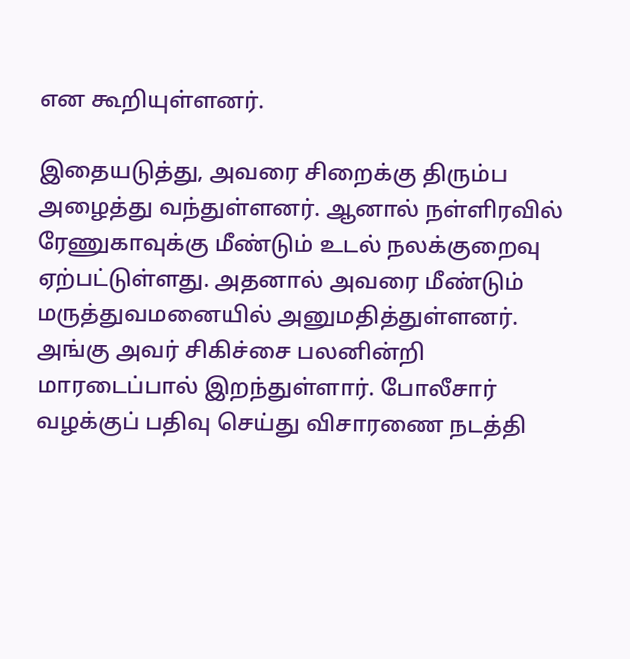என கூறியுள்ளனர்.

இதையடுத்து, அவரை சிறைக்கு திரும்ப அழைத்து வந்துள்ளனர். ஆனால் நள்ளிரவில் ரேணுகாவுக்கு மீண்டும் உடல் நலக்குறைவு ஏற்பட்டுள்ளது. அதனால் அவரை மீண்டும் மருத்துவமனையில் அனுமதித்துள்ளனர். அங்கு அவர் சிகிச்சை பலனின்றி மாரடைப்பால் இறந்துள்ளார். போலீசார் வழக்குப் பதிவு செய்து விசாரணை நடத்தி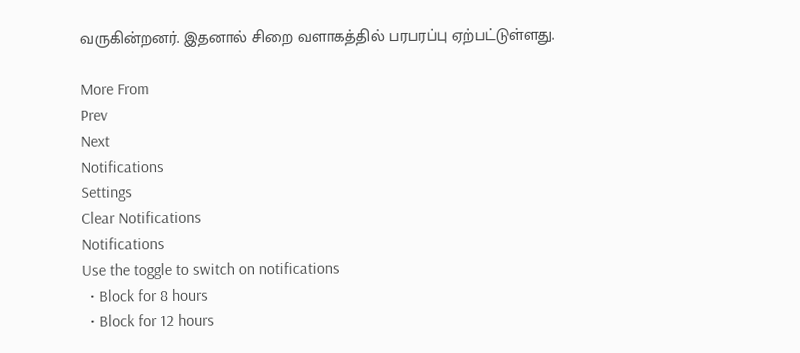வருகின்றனர். இதனால் சிறை வளாகத்தில் பரபரப்பு ஏற்பட்டுள்ளது.

More From
Prev
Next
Notifications
Settings
Clear Notifications
Notifications
Use the toggle to switch on notifications
  • Block for 8 hours
  • Block for 12 hours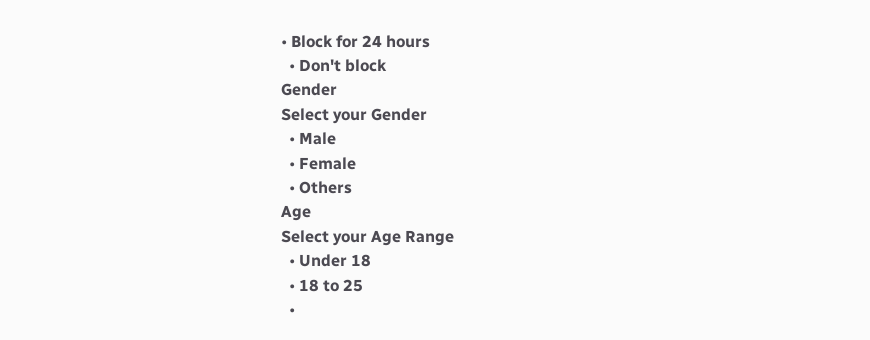• Block for 24 hours
  • Don't block
Gender
Select your Gender
  • Male
  • Female
  • Others
Age
Select your Age Range
  • Under 18
  • 18 to 25
  •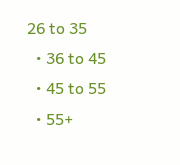26 to 35
  • 36 to 45
  • 45 to 55
  • 55+